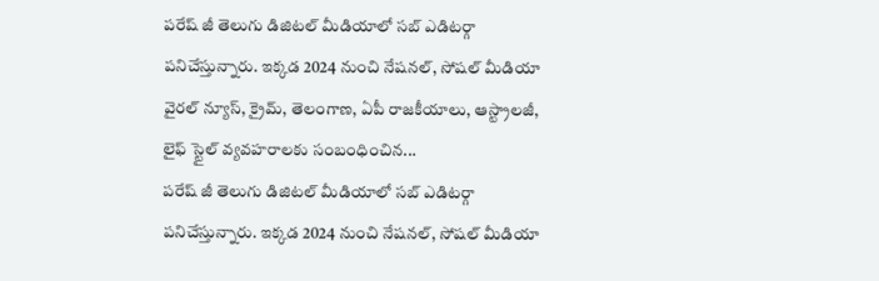పరేష్ జీ తెలుగు డిజిటల్ మీడియాలో సబ్ ఎడిటర్గా పనిచేస్తున్నారు. ఇక్కడ 2024 నుంచి నేషనల్, సోషల్ మీడియా వైరల్ న్యూస్, క్రైమ్, తెలంగాణ, ఏపీ రాజకీయాలు, ఆస్ట్రాలజీ, లైఫ్ స్టైల్ వ్యవహరాలకు సంబంధించిన...
పరేష్ జీ తెలుగు డిజిటల్ మీడియాలో సబ్ ఎడిటర్గా పనిచేస్తున్నారు. ఇక్కడ 2024 నుంచి నేషనల్, సోషల్ మీడియా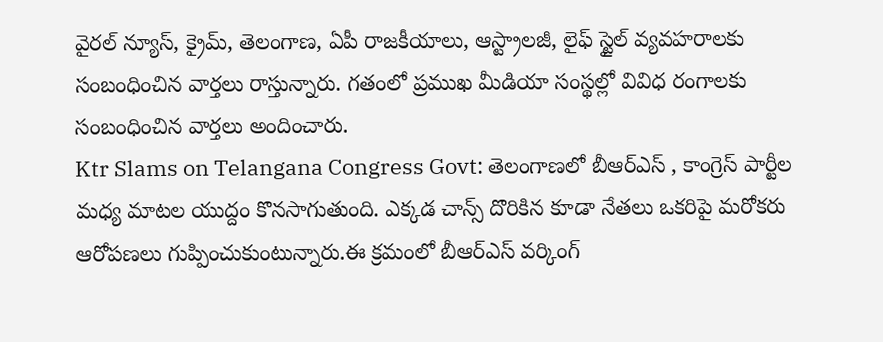వైరల్ న్యూస్, క్రైమ్, తెలంగాణ, ఏపీ రాజకీయాలు, ఆస్ట్రాలజీ, లైఫ్ స్టైల్ వ్యవహరాలకు సంబంధించిన వార్తలు రాస్తున్నారు. గతంలో ప్రముఖ మీడియా సంస్థల్లో వివిధ రంగాలకు సంబంధించిన వార్తలు అందించారు.
Ktr Slams on Telangana Congress Govt: తెలంగాణలో బీఆర్ఎస్ , కాంగ్రెస్ పార్టీల మధ్య మాటల యుద్దం కొనసాగుతుంది. ఎక్కడ చాన్స్ దొరికిన కూడా నేతలు ఒకరిపై మరోకరు ఆరోపణలు గుప్పించుకుంటున్నారు.ఈ క్రమంలో బీఆర్ఎస్ వర్కింగ్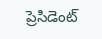ప్రెసిడెంట్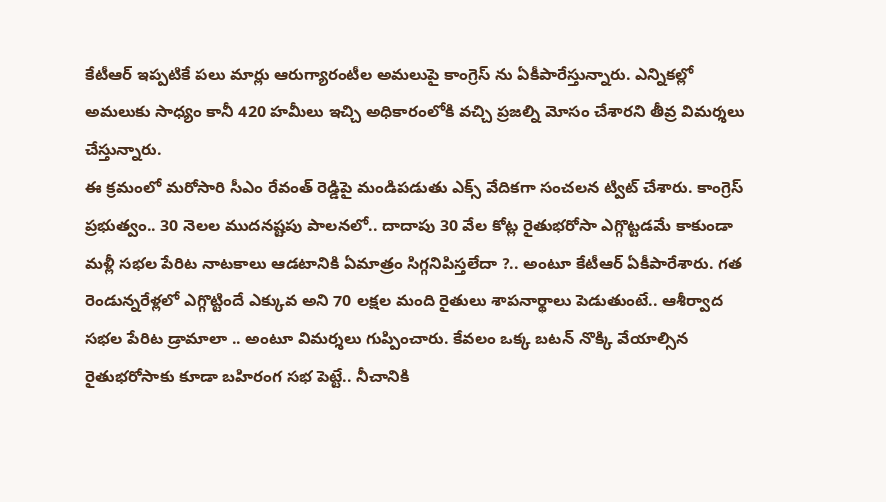కేటీఆర్ ఇప్పటికే పలు మార్లు ఆరుగ్యారంటీల అమలుపై కాంగ్రెస్ ను ఏకీపారేస్తున్నారు. ఎన్నికల్లో అమలుకు సాధ్యం కానీ 420 హమీలు ఇచ్చి అధికారంలోకి వచ్చి ప్రజల్ని మోసం చేశారని తీవ్ర విమర్శలు చేస్తున్నారు.
ఈ క్రమంలో మరోసారి సీఎం రేవంత్ రెడ్డిపై మండిపడుతు ఎక్స్ వేదికగా సంచలన ట్విట్ చేశారు. కాంగ్రెస్ ప్రభుత్వం.. 30 నెలల ముదనష్టపు పాలనలో.. దాదాపు 30 వేల కోట్ల రైతుభరోసా ఎగ్గొట్టడమే కాకుండా మళ్లీ సభల పేరిట నాటకాలు ఆడటానికి ఏమాత్రం సిగ్గనిపిస్తలేదా ?.. అంటూ కేటీఆర్ ఏకీపారేశారు. గత రెండున్నరేళ్లలో ఎగ్గొట్టిందే ఎక్కువ అని 70 లక్షల మంది రైతులు శాపనార్థాలు పెడుతుంటే.. ఆశీర్వాద సభల పేరిట డ్రామాలా .. అంటూ విమర్శలు గుప్పించారు. కేవలం ఒక్క బటన్ నొక్కి వేయాల్సిన రైతుభరోసాకు కూడా బహిరంగ సభ పెట్టే.. నీచానికి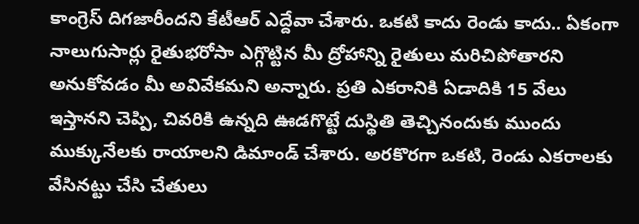కాంగ్రెస్ దిగజారీందని కేటీఆర్ ఎద్దేవా చేశారు. ఒకటి కాదు రెండు కాదు.. ఏకంగా నాలుగుసార్లు రైతుభరోసా ఎగ్గొట్టిన మీ ద్రోహాన్ని రైతులు మరిచిపోతారని అనుకోవడం మీ అవివేకమని అన్నారు. ప్రతి ఎకరానికి ఏడాదికి 15 వేలు ఇస్తానని చెప్పి, చివరికి ఉన్నది ఊడగొట్టే దుస్థితి తెచ్చినందుకు ముందు ముక్కునేలకు రాయాలని డిమాండ్ చేశారు. అరకొరగా ఒకటి, రెండు ఎకరాలకు వేసినట్టు చేసి చేతులు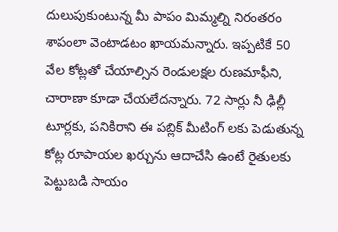దులుపుకుంటున్న మీ పాపం మిమ్మల్ని నిరంతరం శాపంలా వెంటాడటం ఖాయమన్నారు. ఇప్పటికే 50 వేల కోట్లతో చేయాల్సిన రెండులక్షల రుణమాఫీని, చారాణా కూడా చేయలేదన్నారు. 72 సార్లు నీ ఢిల్లీ టూర్లకు, పనికిరాని ఈ పబ్లిక్ మీటింగ్ లకు పెడుతున్న కోట్ల రూపాయల ఖర్చును ఆదాచేసి ఉంటే రైతులకు పెట్టుబడి సాయం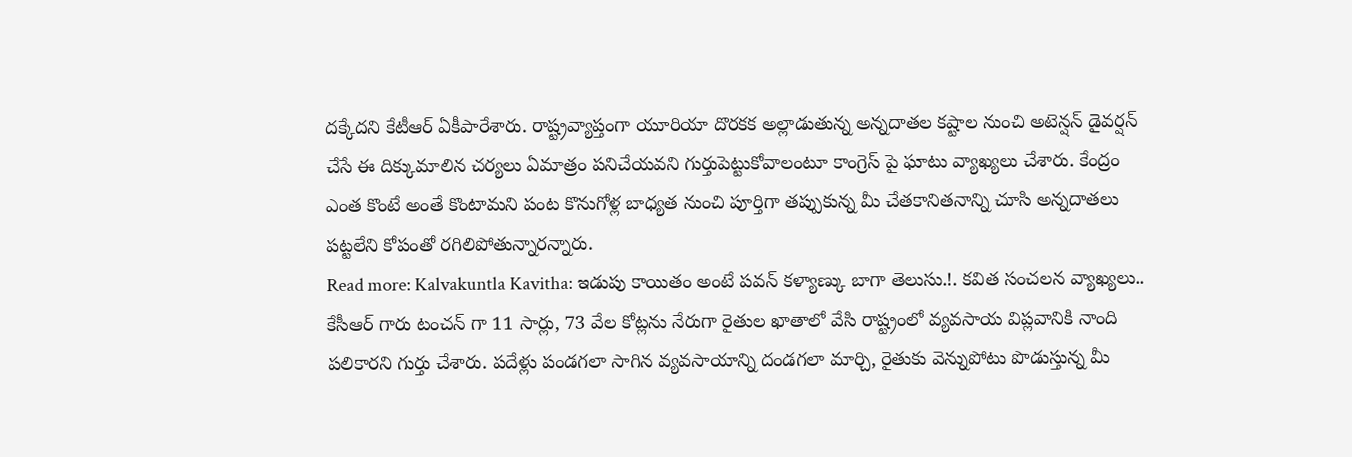దక్కేదని కేటీఆర్ ఏకీపారేశారు. రాష్ట్రవ్యాప్తంగా యూరియా దొరకక అల్లాడుతున్న అన్నదాతల కష్టాల నుంచి అటెన్షన్ డైవర్షన్ చేసే ఈ దిక్కుమాలిన చర్యలు ఏమాత్రం పనిచేయవని గుర్తుపెట్టుకోవాలంటూ కాంగ్రెస్ పై ఘాటు వ్యాఖ్యలు చేశారు. కేంద్రం ఎంత కొంటే అంతే కొంటామని పంట కొనుగోళ్ల బాధ్యత నుంచి పూర్తిగా తప్పుకున్న మీ చేతకానితనాన్ని చూసి అన్నదాతలు పట్టలేని కోపంతో రగిలిపోతున్నారన్నారు.
Read more: Kalvakuntla Kavitha: ఇడుపు కాయితం అంటే పవన్ కళ్యాణ్కు బాగా తెలుసు.!. కవిత సంచలన వ్యాఖ్యలు.. కేసీఆర్ గారు టంచన్ గా 11 సార్లు, 73 వేల కోట్లను నేరుగా రైతుల ఖాతాలో వేసి రాష్ట్రంలో వ్యవసాయ విప్లవానికి నాంది పలికారని గుర్తు చేశారు. పదేళ్లు పండగలా సాగిన వ్యవసాయాన్ని దండగలా మార్చి, రైతుకు వెన్నుపోటు పొడుస్తున్న మీ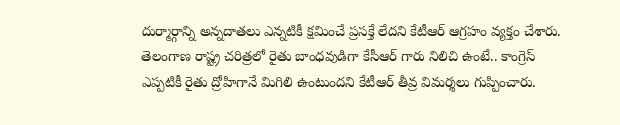దుర్మార్గాన్ని అన్నదాతలు ఎన్నటికీ క్షమించే ప్రసక్తే లేదని కేటీఆర్ ఆగ్రహం వ్యక్తం చేశారు. తెలంగాణ రాష్ట్ర చరిత్రలో రైతు బాంధవుడిగా కేసీఆర్ గారు నిలిచి ఉంటే.. కాంగ్రెస్ ఎప్పటికీ రైతు ద్రోహిగానే మిగిలి ఉంటుందని కేటీఆర్ తీవ్ర విమర్శలు గుప్పించారు.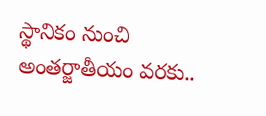స్థానికం నుంచి అంతర్జాతీయం వరకు..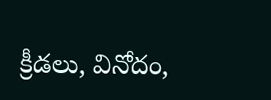క్రీడలు, వినోదం,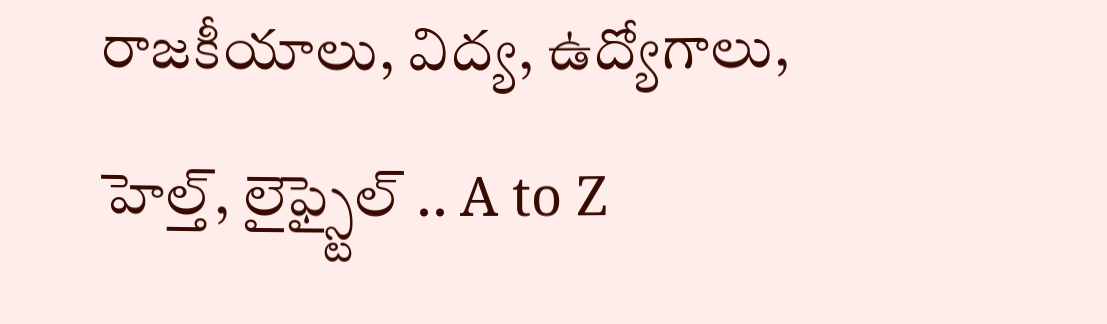రాజకీయాలు, విద్య, ఉద్యోగాలు, హెల్త్, లైఫ్స్టైల్ .. A to Z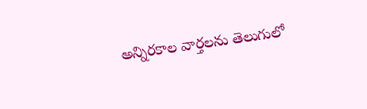అన్నిరకాల వార్తలను తెలుగులో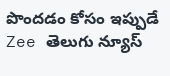పొందడం కోసం ఇప్పుడే Zee తెలుగు న్యూస్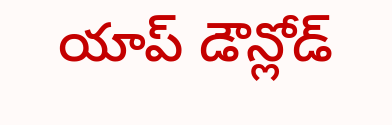యాప్ డౌన్లోడ్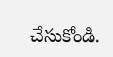చేసుకోండి.